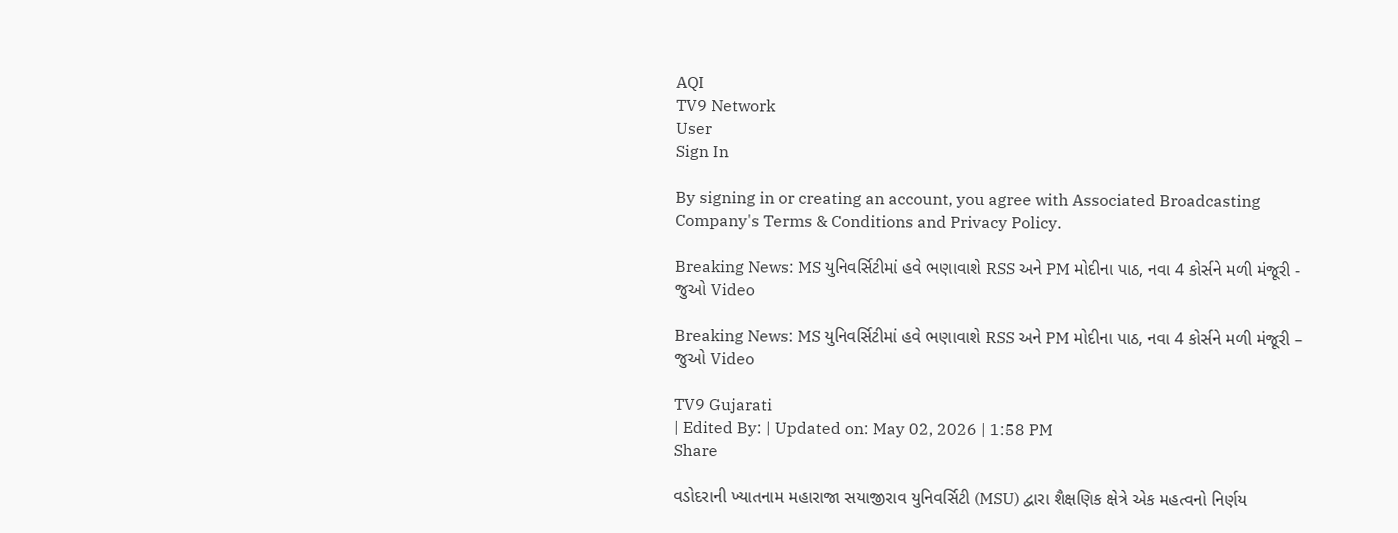AQI
TV9 Network
User
Sign In

By signing in or creating an account, you agree with Associated Broadcasting Company's Terms & Conditions and Privacy Policy.

Breaking News: MS યુનિવર્સિટીમાં હવે ભણાવાશે RSS અને PM મોદીના પાઠ, નવા 4 કોર્સને મળી મંજૂરી - જુઓ Video

Breaking News: MS યુનિવર્સિટીમાં હવે ભણાવાશે RSS અને PM મોદીના પાઠ, નવા 4 કોર્સને મળી મંજૂરી – જુઓ Video

TV9 Gujarati
| Edited By: | Updated on: May 02, 2026 | 1:58 PM
Share

વડોદરાની ખ્યાતનામ મહારાજા સયાજીરાવ યુનિવર્સિટી (MSU) દ્વારા શૈક્ષણિક ક્ષેત્રે એક મહત્વનો નિર્ણય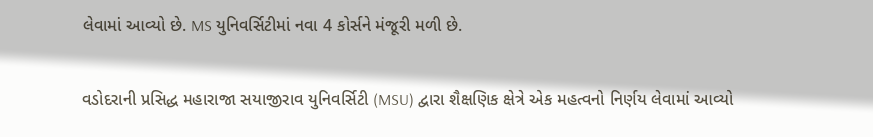લેવામાં આવ્યો છે. MS યુનિવર્સિટીમાં નવા 4 કોર્સને મંજૂરી મળી છે.

વડોદરાની પ્રસિદ્ધ મહારાજા સયાજીરાવ યુનિવર્સિટી (MSU) દ્વારા શૈક્ષણિક ક્ષેત્રે એક મહત્વનો નિર્ણય લેવામાં આવ્યો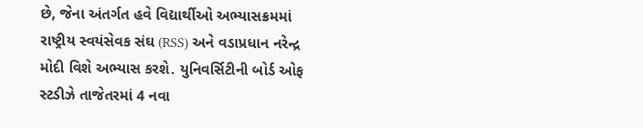છે, જેના અંતર્ગત હવે વિદ્યાર્થીઓ અભ્યાસક્રમમાં રાષ્ટ્રીય સ્વયંસેવક સંઘ (RSS) અને વડાપ્રધાન નરેન્દ્ર મોદી વિશે અભ્યાસ કરશે. યુનિવર્સિટીની બોર્ડ ઓફ સ્ટડીઝે તાજેતરમાં 4 નવા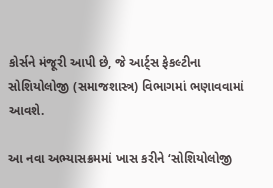કોર્સને મંજૂરી આપી છે, જે આર્ટ્સ ફેકલ્ટીના સોશિયોલોજી (સમાજશાસ્ત્ર) વિભાગમાં ભણાવવામાં આવશે.

આ નવા અભ્યાસક્રમમાં ખાસ કરીને ‘સોશિયોલોજી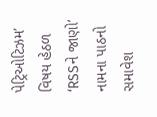પેટ્રિઓટિઝમ’ વિષય હેઠળ ‘RSSને જાણો’ નામના પાઠનો સમાવેશ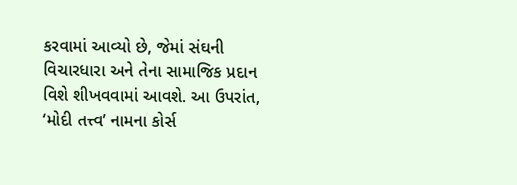કરવામાં આવ્યો છે, જેમાં સંઘની વિચારધારા અને તેના સામાજિક પ્રદાન વિશે શીખવવામાં આવશે. આ ઉપરાંત, ‘મોદી તત્ત્વ’ નામના કોર્સ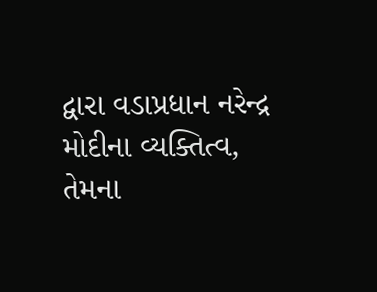દ્વારા વડાપ્રધાન નરેન્દ્ર મોદીના વ્યક્તિત્વ, તેમના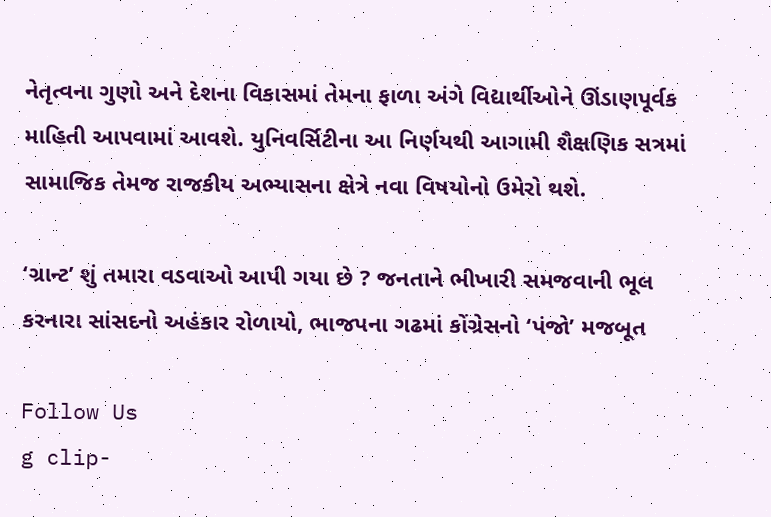નેતૃત્વના ગુણો અને દેશના વિકાસમાં તેમના ફાળા અંગે વિદ્યાર્થીઓને ઊંડાણપૂર્વક માહિતી આપવામાં આવશે. યુનિવર્સિટીના આ નિર્ણયથી આગામી શૈક્ષણિક સત્રમાં સામાજિક તેમજ રાજકીય અભ્યાસના ક્ષેત્રે નવા વિષયોનો ઉમેરો થશે.

‘ગ્રાન્ટ’ શું તમારા વડવાઓ આપી ગયા છે ? જનતાને ભીખારી સમજવાની ભૂલ કરનારા સાંસદનો અહંકાર રોળાયો, ભાજપના ગઢમાં કોંગ્રેસનો ‘પંજો’ મજબૂત

Follow Us
g clip-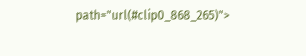path="url(#clip0_868_265)">